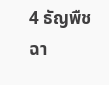4 ธัญพืชฉา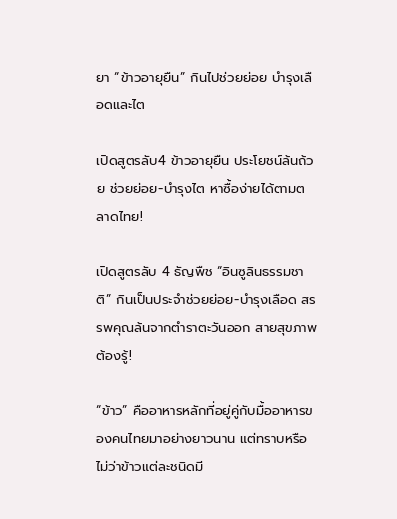ยา “ข้าวอายุยืน” กินไปช่วยย่อย บำรุงเลือดและไต

เปิดสูตรลับ4 ข้าวอายุยืน ประโยชน์ล้นถ้วย ช่วยย่อย-บำรุงไต หาซื้อง่ายได้ตามตลาดไทย!

เปิดสูตรลับ 4 ธัญพืช “อินซูลินธรรมชาติ” กินเป็นประจำช่วยย่อย-บำรุงเลือด สรรพคุณล้นจากตำราตะวันออก สายสุขภาพต้องรู้!

“ข้าว” คืออาหารหลักที่อยู่คู่กับมื้ออาหารของคนไทยมาอย่างยาวนาน แต่ทราบหรือไม่ว่าข้าวแต่ละชนิดมี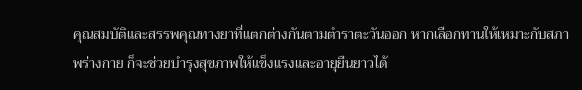คุณสมบัติและสรรพคุณทางยาที่แตกต่างกันตามตำราตะวันออก หากเลือกทานให้เหมาะกับสภาพร่างกาย ก็จะช่วยบำรุงสุขภาพให้แข็งแรงและอายุยืนยาวได้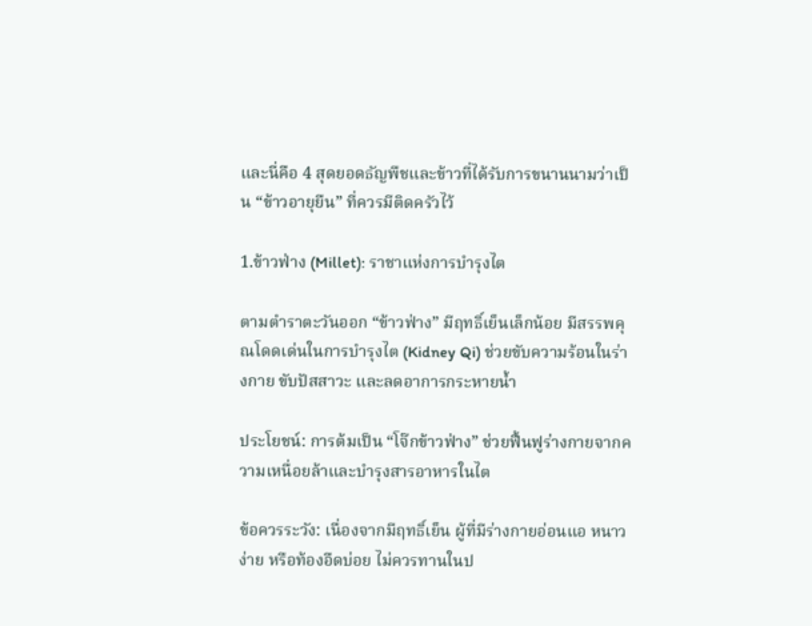และนี่คือ 4 สุดยอดธัญพืชและข้าวที่ได้รับการขนานนามว่าเป็น “ข้าวอายุยืน” ที่ควรมีติดครัวไว้

1.ข้าวฟ่าง (Millet): ราชาแห่งการบำรุงไต

ตามตำราตะวันออก “ข้าวฟ่าง” มีฤทธิ์เย็นเล็กน้อย มีสรรพคุณโดดเด่นในการบำรุงไต (Kidney Qi) ช่วยขับความร้อนในร่างกาย ขับปัสสาวะ และลดอาการกระหายน้ำ

ประโยชน์: การต้มเป็น “โจ๊กข้าวฟ่าง” ช่วยฟื้นฟูร่างกายจากความเหนื่อยล้าและบำรุงสารอาหารในไต

ข้อควรระวัง: เนื่องจากมีฤทธิ์เย็น ผู้ที่มีร่างกายอ่อนแอ หนาวง่าย หรือท้องอืดบ่อย ไม่ควรทานในป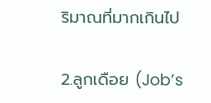ริมาณที่มากเกินไป

2.ลูกเดือย (Job’s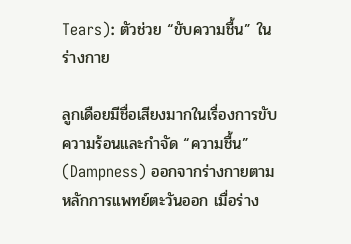Tears): ตัวช่วย “ขับความชื้น” ในร่างกาย

ลูกเดือยมีชื่อเสียงมากในเรื่องการขับความร้อนและกำจัด “ความชื้น” (Dampness) ออกจากร่างกายตามหลักการแพทย์ตะวันออก เมื่อร่าง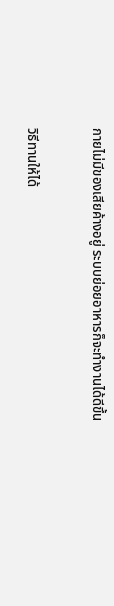กายไม่มีของเสียค้างอยู่ ระบบย่อยอาหารก็จะทำงานได้ดีขึ้น

วิธีทานให้ได้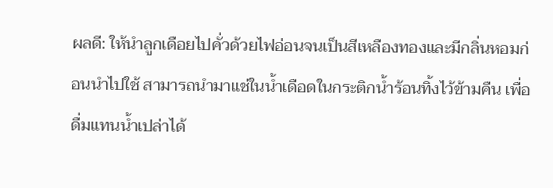ผลดี: ให้นำลูกเดือยไปคั่วด้วยไฟอ่อนจนเป็นสีเหลืองทองและมีกลิ่นหอมก่อนนำไปใช้ สามารถนำมาแช่ในน้ำเดือดในกระติกน้ำร้อนทิ้งไว้ข้ามคืน เพื่อดื่มแทนน้ำเปล่าได้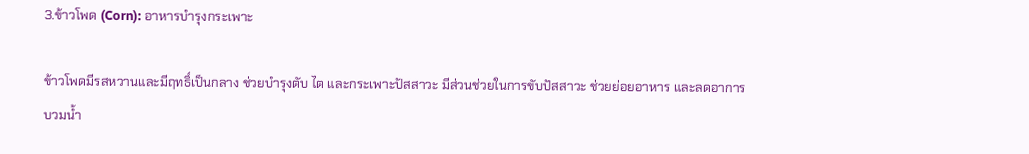3.ข้าวโพด (Corn): อาหารบำรุงกระเพาะ

ข้าวโพดมีรสหวานและมีฤทธิ์เป็นกลาง ช่วยบำรุงตับ ไต และกระเพาะปัสสาวะ มีส่วนช่วยในการขับปัสสาวะ ช่วยย่อยอาหาร และลดอาการบวมน้ำ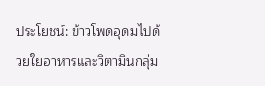ประโยชน์: ข้าวโพดอุดมไปด้วยใยอาหารและวิตามินกลุ่ม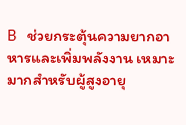B ช่วยกระตุ้นความยากอาหารและเพิ่มพลังงาน เหมาะมากสำหรับผู้สูงอายุ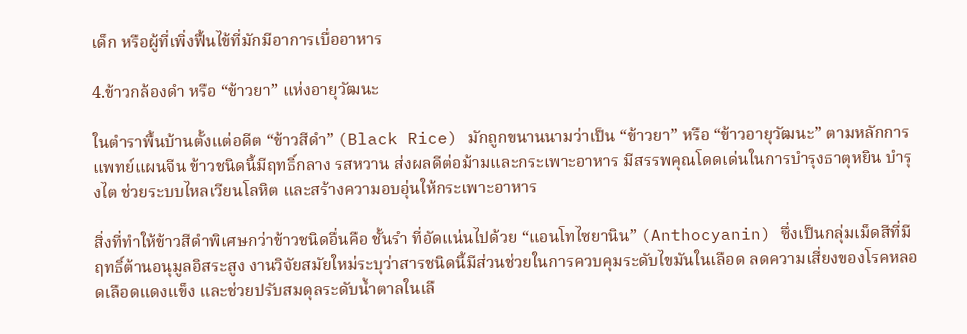เด็ก หรือผู้ที่เพิ่งฟื้นไข้ที่มักมีอาการเบื่ออาหาร

4.ข้าวกล้องดำ หรือ “ข้าวยา” แห่งอายุวัฒนะ

ในตำราพื้นบ้านตั้งแต่อดีต “ข้าวสีดำ” (Black Rice) มักถูกขนานนามว่าเป็น “ข้าวยา” หรือ “ข้าวอายุวัฒนะ” ตามหลักการแพทย์แผนจีน ข้าวชนิดนี้มีฤทธิ์กลาง รสหวาน ส่งผลดีต่อม้ามและกระเพาะอาหาร มีสรรพคุณโดดเด่นในการบำรุงธาตุหยิน บำรุงไต ช่วยระบบไหลเวียนโลหิต และสร้างความอบอุ่นให้กระเพาะอาหาร

สิ่งที่ทำให้ข้าวสีดำพิเศษกว่าข้าวชนิดอื่นคือ ชั้นรำ ที่อัดแน่นไปด้วย “แอนโทไซยานิน” (Anthocyanin) ซึ่งเป็นกลุ่มเม็ดสีที่มีฤทธิ์ต้านอนุมูลอิสระสูง งานวิจัยสมัยใหม่ระบุว่าสารชนิดนี้มีส่วนช่วยในการควบคุมระดับไขมันในเลือด ลดความเสี่ยงของโรคหลอดเลือดแดงแข็ง และช่วยปรับสมดุลระดับน้ำตาลในเลื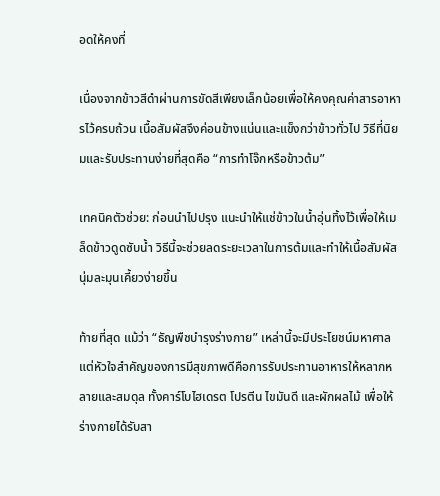อดให้คงที่

เนื่องจากข้าวสีดำผ่านการขัดสีเพียงเล็กน้อยเพื่อให้คงคุณค่าสารอาหารไว้ครบถ้วน เนื้อสัมผัสจึงค่อนข้างแน่นและแข็งกว่าข้าวทั่วไป วิธีที่นิยมและรับประทานง่ายที่สุดคือ “การทำโจ๊กหรือข้าวต้ม”

เทคนิคตัวช่วย: ก่อนนำไปปรุง แนะนำให้แช่ข้าวในน้ำอุ่นทิ้งไว้เพื่อให้เมล็ดข้าวดูดซับน้ำ วิธีนี้จะช่วยลดระยะเวลาในการต้มและทำให้เนื้อสัมผัสนุ่มละมุนเคี้ยวง่ายขึ้น

ท้ายที่สุด แม้ว่า “ธัญพืชบำรุงร่างกาย” เหล่านี้จะมีประโยชน์มหาศาล แต่หัวใจสำคัญของการมีสุขภาพดีคือการรับประทานอาหารให้หลากหลายและสมดุล ทั้งคาร์โบไฮเดรต โปรตีน ไขมันดี และผักผลไม้ เพื่อให้ร่างกายได้รับสา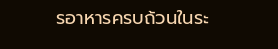รอาหารครบถ้วนในระ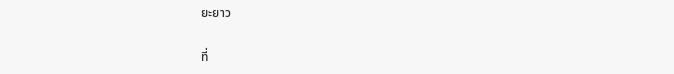ยะยาว

ที่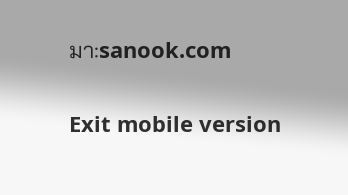มา:sanook.com

Exit mobile version